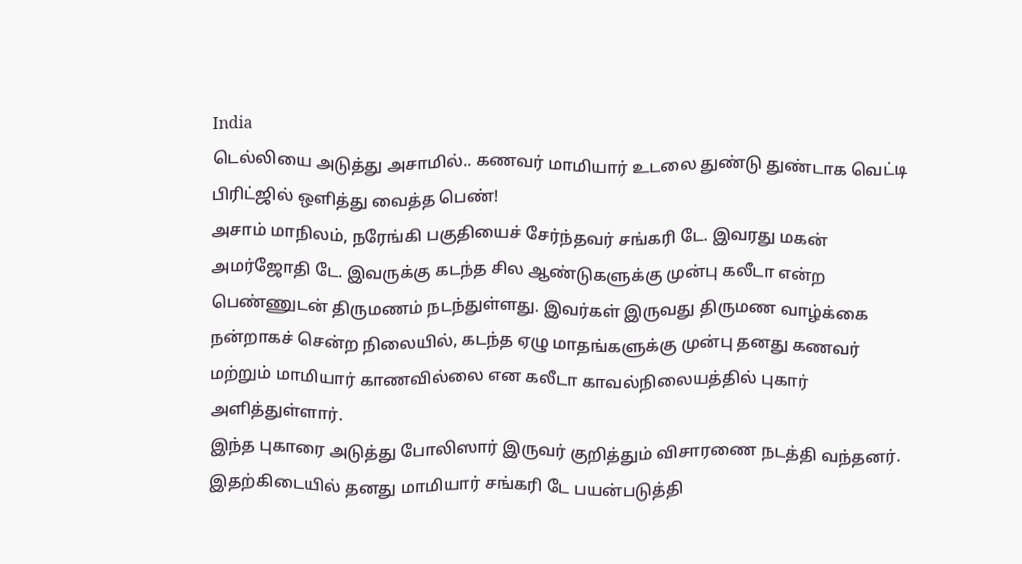India
டெல்லியை அடுத்து அசாமில்.. கணவர் மாமியார் உடலை துண்டு துண்டாக வெட்டி பிரிட்ஜில் ஒளித்து வைத்த பெண்!
அசாம் மாநிலம், நரேங்கி பகுதியைச் சேர்ந்தவர் சங்கரி டே. இவரது மகன் அமர்ஜோதி டே. இவருக்கு கடந்த சில ஆண்டுகளுக்கு முன்பு கலீடா என்ற பெண்ணுடன் திருமணம் நடந்துள்ளது. இவர்கள் இருவது திருமண வாழ்க்கை நன்றாகச் சென்ற நிலையில், கடந்த ஏழு மாதங்களுக்கு முன்பு தனது கணவர் மற்றும் மாமியார் காணவில்லை என கலீடா காவல்நிலையத்தில் புகார் அளித்துள்ளார்.
இந்த புகாரை அடுத்து போலிஸார் இருவர் குறித்தும் விசாரணை நடத்தி வந்தனர். இதற்கிடையில் தனது மாமியார் சங்கரி டே பயன்படுத்தி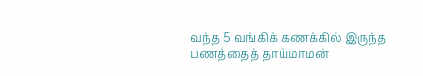வந்த 5 வங்கிக் கணக்கில் இருந்த பணத்தைத் தாய்மாமன்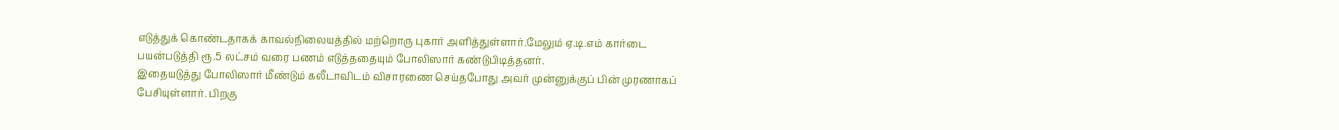எடுத்துக் கொண்டதாகக் காவல்நிலையத்தில் மற்றொரு புகார் அளித்துள்ளார்.மேலும் ஏ.டி.எம் கார்டை பயன்படுத்தி ரூ.5 லட்சம் வரை பணம் எடுத்ததையும் போலிஸார் கண்டுபிடித்தனர்.
இதையடுத்து போலிஸார் மீண்டும் கலீடாவிடம் விசாரணை செய்தபோது அவர் முன்னுக்குப் பின் முரணாகப் பேசியுள்ளார். பிறகு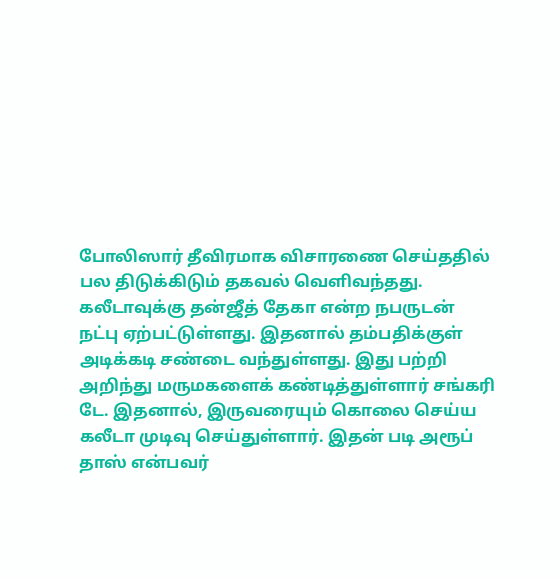போலிஸார் தீவிரமாக விசாரணை செய்ததில் பல திடுக்கிடும் தகவல் வெளிவந்தது.
கலீடாவுக்கு தன்ஜீத் தேகா என்ற நபருடன் நட்பு ஏற்பட்டுள்ளது. இதனால் தம்பதிக்குள் அடிக்கடி சண்டை வந்துள்ளது. இது பற்றி அறிந்து மருமகளைக் கண்டித்துள்ளார் சங்கரி டே. இதனால், இருவரையும் கொலை செய்ய கலீடா முடிவு செய்துள்ளார். இதன் படி அரூப் தாஸ் என்பவர்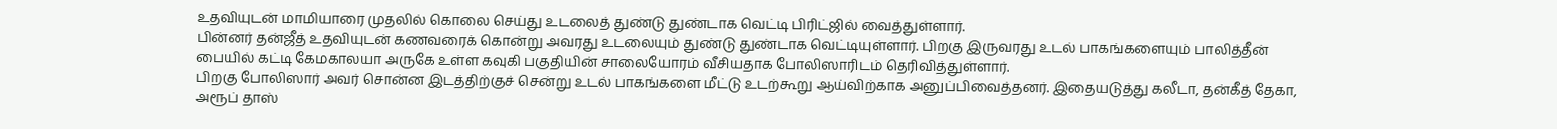உதவியுடன் மாமியாரை முதலில் கொலை செய்து உடலைத் துண்டு துண்டாக வெட்டி பிரிட்ஜில் வைத்துள்ளார்.
பின்னர் தன்ஜீத் உதவியுடன் கணவரைக் கொன்று அவரது உடலையும் துண்டு துண்டாக வெட்டியுள்ளார். பிறகு இருவரது உடல் பாகங்களையும் பாலித்தீன் பையில் கட்டி கேமகாலயா அருகே உள்ள கவுகி பகுதியின் சாலையோரம் வீசியதாக போலிஸாரிடம் தெரிவித்துள்ளார்.
பிறகு போலிஸார் அவர் சொன்ன இடத்திற்குச் சென்று உடல் பாகங்களை மீட்டு உடற்கூறு ஆய்விற்காக அனுப்பிவைத்தனர். இதையடுத்து கலீடா, தன்கீத் தேகா, அரூப் தாஸ்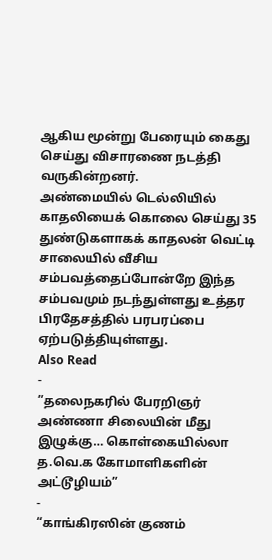ஆகிய மூன்று பேரையும் கைது செய்து விசாரணை நடத்தி வருகின்றனர்.
அண்மையில் டெல்லியில் காதலியைக் கொலை செய்து 35 துண்டுகளாகக் காதலன் வெட்டி சாலையில் வீசிய சம்பவத்தைப்போன்றே இந்த சம்பவமும் நடந்துள்ளது உத்தர பிரதேசத்தில் பரபரப்பை ஏற்படுத்தியுள்ளது.
Also Read
-
”தலைநகரில் பேரறிஞர் அண்ணா சிலையின் மீது இழுக்கு… கொள்கையில்லா த.வெ.க கோமாளிகளின் அட்டூழியம்”
-
“காங்கிரஸின் குணம்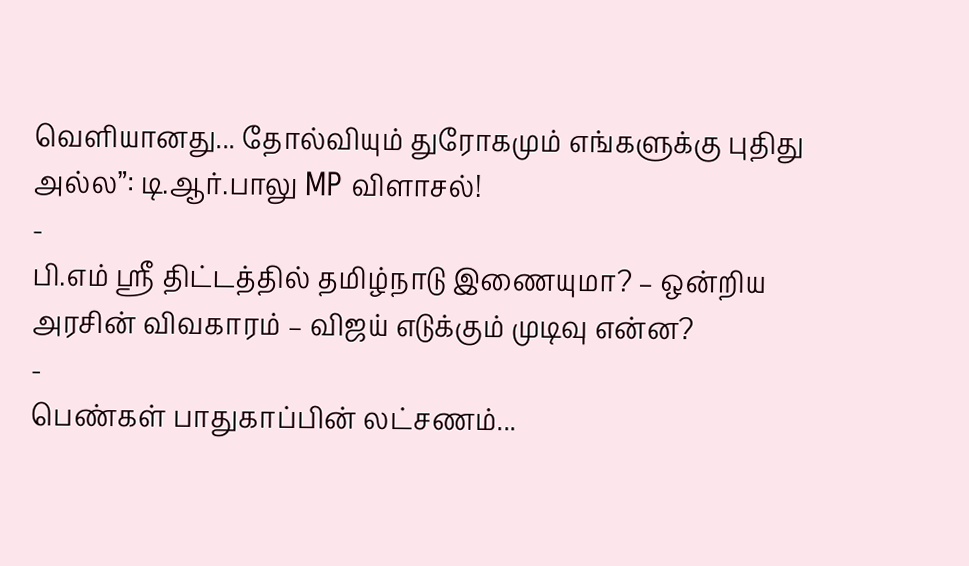வெளியானது... தோல்வியும் துரோகமும் எங்களுக்கு புதிது அல்ல”: டி.ஆர்.பாலு MP விளாசல்!
-
பி.எம் ஸ்ரீ திட்டத்தில் தமிழ்நாடு இணையுமா? – ஒன்றிய அரசின் விவகாரம் – விஜய் எடுக்கும் முடிவு என்ன?
-
பெண்கள் பாதுகாப்பின் லட்சணம்...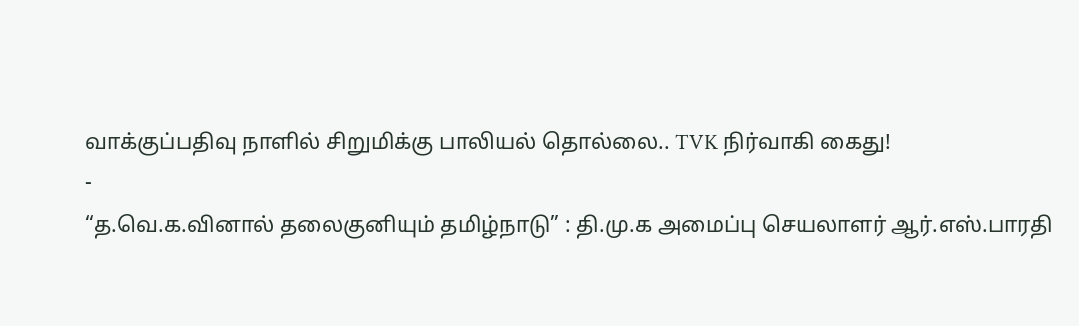வாக்குப்பதிவு நாளில் சிறுமிக்கு பாலியல் தொல்லை.. TVK நிர்வாகி கைது!
-
“த.வெ.க.வினால் தலைகுனியும் தமிழ்நாடு” : தி.மு.க அமைப்பு செயலாளர் ஆர்.எஸ்.பாரதி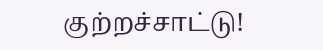குற்றச்சாட்டு!